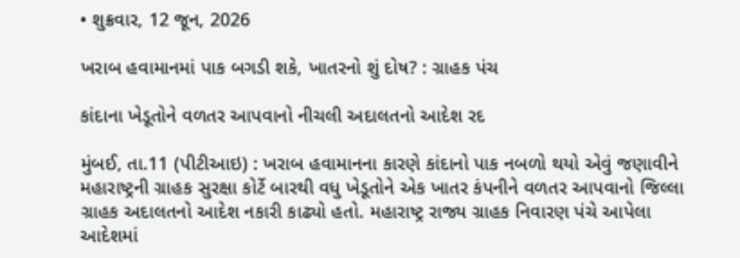• શુક્રવાર, 12 જૂન, 2026

ખરાબ હવામાનમાં પાક બગડી શકે, ખાતરનો શું દોષ? : ગ્રાહક પંચ

કાંદાના ખેડૂતોને વળતર આપવાનો નીચલી અદાલતનો આદેશ રદ

મુંબઈ, તા.11 (પીટીઆઇ) : ખરાબ હવામાનના કારણે કાંદાનો પાક નબળો થયો એવું જણાવીને મહારાષ્ટ્રની ગ્રાહક સુરક્ષા કોર્ટે બારથી વધુ ખેડૂતોને એક ખાતર કંપનીને વળતર આપવાનો જિલ્લા ગ્રાહક અદાલતનો આદેશ નકારી કાઢ્યો હતો. મહારાષ્ટ્ર રાજ્ય ગ્રાહક નિવારણ પંચે આપેલા આદેશમાં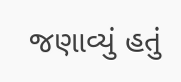જણાવ્યું હતું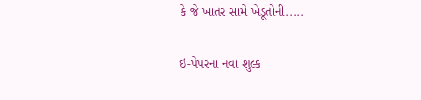કે જે ખાતર સામે ખેડૂતોની.....

ઇ-પેપરના નવા શુલ્ક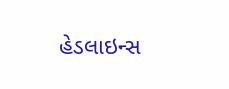હેડલાઇન્સ